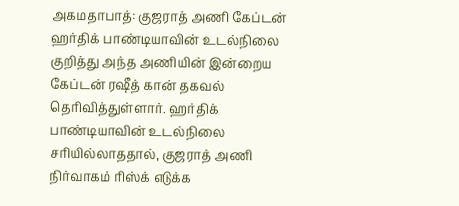அகமதாபாத்: குஜராத் அணி கேப்டன் ஹர்திக் பாண்டியாவின் உடல்நிலை குறித்து அந்த அணியின் இன்றைய கேப்டன் ரஷீத் கான் தகவல் தெரிவித்துள்ளார். ஹர்திக் பாண்டியாவின் உடல்நிலை சரியில்லாததால், குஜராத் அணி நிர்வாகம் ரிஸ்க் எடுக்க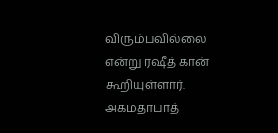விரும்பவில்லை என்று ரஷீத் கான் கூறியுள்ளார்.
அகமதாபாத்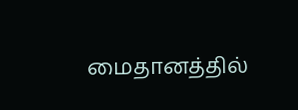மைதானத்தில்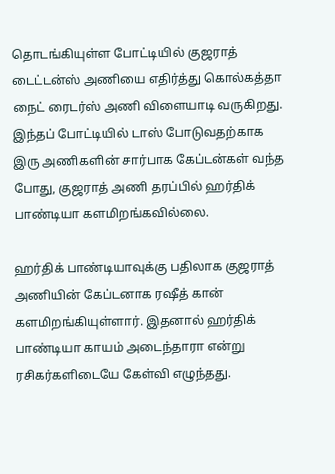தொடங்கியுள்ள போட்டியில் குஜராத் டைட்டன்ஸ் அணியை எதிர்த்து கொல்கத்தா நைட் ரைடர்ஸ் அணி விளையாடி வருகிறது. இந்தப் போட்டியில் டாஸ் போடுவதற்காக இரு அணிகளின் சார்பாக கேப்டன்கள் வந்த போது, குஜராத் அணி தரப்பில் ஹர்திக் பாண்டியா களமிறங்கவில்லை.

ஹர்திக் பாண்டியாவுக்கு பதிலாக குஜராத் அணியின் கேப்டனாக ரஷீத் கான் களமிறங்கியுள்ளார். இதனால் ஹர்திக் பாண்டியா காயம் அடைந்தாரா என்று ரசிகர்களிடையே கேள்வி எழுந்தது.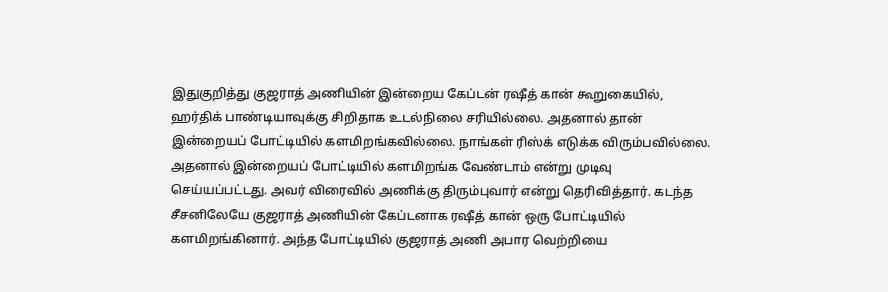இதுகுறித்து குஜராத் அணியின் இன்றைய கேப்டன் ரஷீத் கான் கூறுகையில், ஹர்திக் பாண்டியாவுக்கு சிறிதாக உடல்நிலை சரியில்லை. அதனால் தான் இன்றையப் போட்டியில் களமிறங்கவில்லை. நாங்கள் ரிஸ்க் எடுக்க விரும்பவில்லை.
அதனால் இன்றையப் போட்டியில் களமிறங்க வேண்டாம் என்று முடிவு செய்யப்பட்டது. அவர் விரைவில் அணிக்கு திரும்புவார் என்று தெரிவித்தார். கடந்த சீசனிலேயே குஜராத் அணியின் கேப்டனாக ரஷீத் கான் ஒரு போட்டியில் களமிறங்கினார். அந்த போட்டியில் குஜராத் அணி அபார வெற்றியை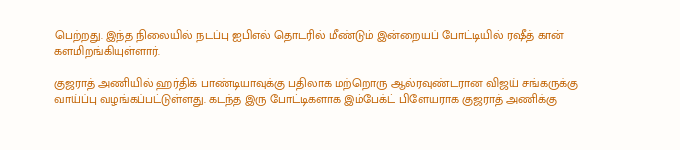பெற்றது. இந்த நிலையில் நடப்பு ஐபிஎல் தொடரில் மீண்டும் இன்றையப் போட்டியில் ரஷீத் கான் களமிறங்கியுள்ளார்.

குஜராத் அணியில் ஹர்திக் பாண்டியாவுக்கு பதிலாக மற்றொரு ஆல்ரவுண்டரான விஜய் சங்கருக்கு வாய்ப்பு வழங்கப்பட்டுள்ளது. கடந்த இரு போட்டிகளாக இம்பேக்ட் பிளேயராக குஜராத் அணிக்கு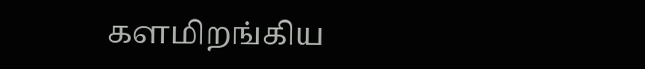களமிறங்கிய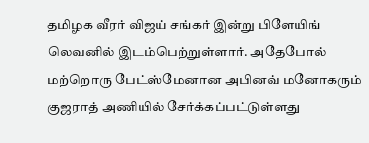தமிழக வீரர் விஜய் சங்கர் இன்று பிளேயிங் லெவனில் இடம்பெற்றுள்ளார். அதேபோல் மற்றொரு பேட்ஸ்மேனான அபினவ் மனோகரும் குஜராத் அணியில் சேர்க்கப்பட்டுள்ளது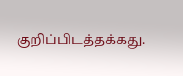குறிப்பிடத்தக்கது.